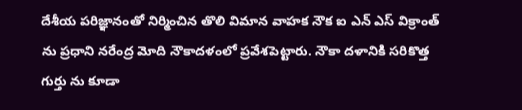దేశీయ పరిజ్ఞానంతో నిర్మించిన తొలి విమాన వాహక నౌక ఐ ఎన్ ఎస్ విక్రాంత్ ను ప్రధాని నరేంద్ర మోది నౌకాదళంలో ప్రవేశపెట్టారు. నౌకా దళానికి సరికొత్త గుర్తు ను కూడా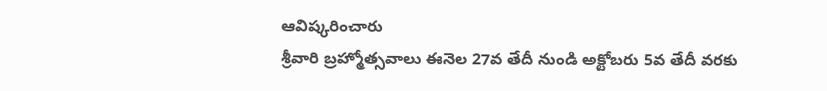ఆవిష్కరించారు
శ్రీవారి బ్రహ్మోత్సవాలు ఈనెల 27వ తేదీ నుండి అక్టోబరు 5వ తేదీ వరకు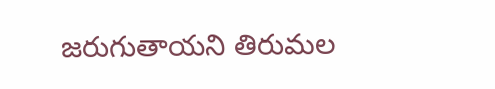జరుగుతాయని తిరుమల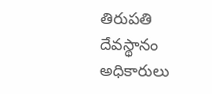తిరుపతి దేవస్థానం అధికారులు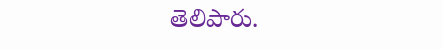తెలిపారు.